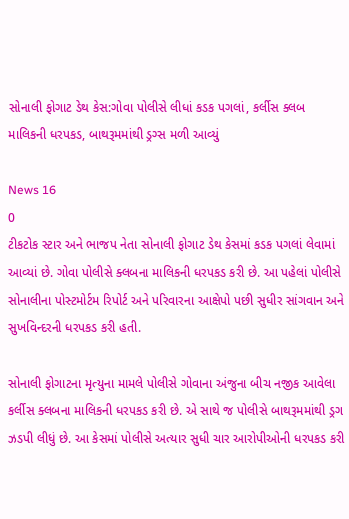સોનાલી ફોગાટ ડેથ કેસ:ગોવા પોલીસે લીધાં કડક પગલાં, કર્લીસ ક્લબ માલિકની ધરપકડ, બાથરૂમમાંથી ડ્રગ્સ મળી આવ્યું

News 16
0
ટીકટોક સ્ટાર અને ભાજપ નેતા સોનાલી ફોગાટ ડેથ કેસમાં કડક પગલાં લેવામાં આવ્યાં છે. ગોવા પોલીસે ક્લબના માલિકની ધરપકડ કરી છે. આ પહેલાં પોલીસે સોનાલીના પોસ્ટમોર્ટમ રિપોર્ટ અને પરિવારના આક્ષેપો પછી સુધીર સાંગવાન અને સુખવિન્દરની ધરપકડ કરી હતી.

સોનાલી ફોગાટના મૃત્યુના મામલે પોલીસે ગોવાના અંજુના બીચ નજીક આવેલા કર્લીસ ક્લબના માલિકની ધરપકડ કરી છે. એ સાથે જ પોલીસે બાથરૂમમાંથી ડ્રગ ઝડપી લીધું છે. આ કેસમાં પોલીસે અત્યાર સુધી ચાર આરોપીઓની ધરપકડ કરી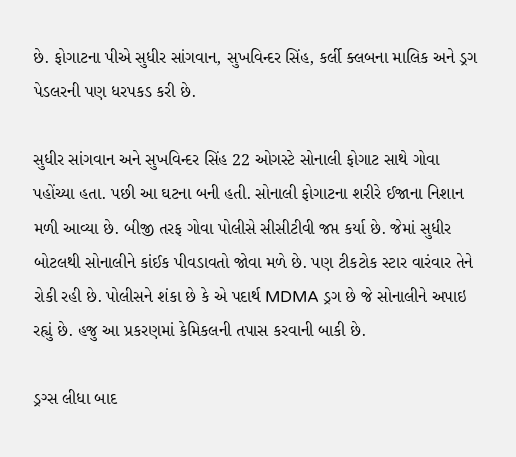છે. ફોગાટના પીએ સુધીર સાંગવાન, સુખવિન્દર સિંહ, કર્લી ક્લબના માલિક અને ડ્રગ પેડલરની પણ ધરપકડ કરી છે.

સુધીર સાંગવાન અને સુખવિન્દર સિંહ 22 ઓગસ્ટે સોનાલી ફોગાટ સાથે ગોવા પહોંચ્યા હતા. પછી આ ઘટના બની હતી. સોનાલી ફોગાટના શરીરે ઈજાના નિશાન મળી આવ્યા છે. બીજી તરફ ગોવા પોલીસે સીસીટીવી જપ્ત કર્યા છે. જેમાં સુધીર બોટલથી સોનાલીને કાંઈક પીવડાવતો જોવા મળે છે. પણ ટીકટોક સ્ટાર વારંવાર તેને રોકી રહી છે. પોલીસને શંકા છે કે એ પદાર્થ MDMA ડ્રગ છે જે સોનાલીને અપાઇ રહ્યું છે. હજુ આ પ્રકરણમાં કેમિકલની તપાસ કરવાની બાકી છે.

ડ્રગ્સ લીધા બાદ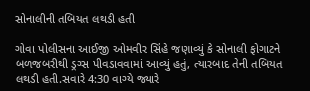સોનાલીની તબિયત લથડી હતી

ગોવા પોલીસના આઈજી ઓમવીર સિંહે જણાવ્યું કે સોનાલી ફોગાટને બળજબરીથી ડ્રગ્સ પીવડાવવામાં આવ્યું હતું, ત્યારબાદ તેની તબિયત લથડી હતી.સવારે 4:30 વાગ્યે જ્યારે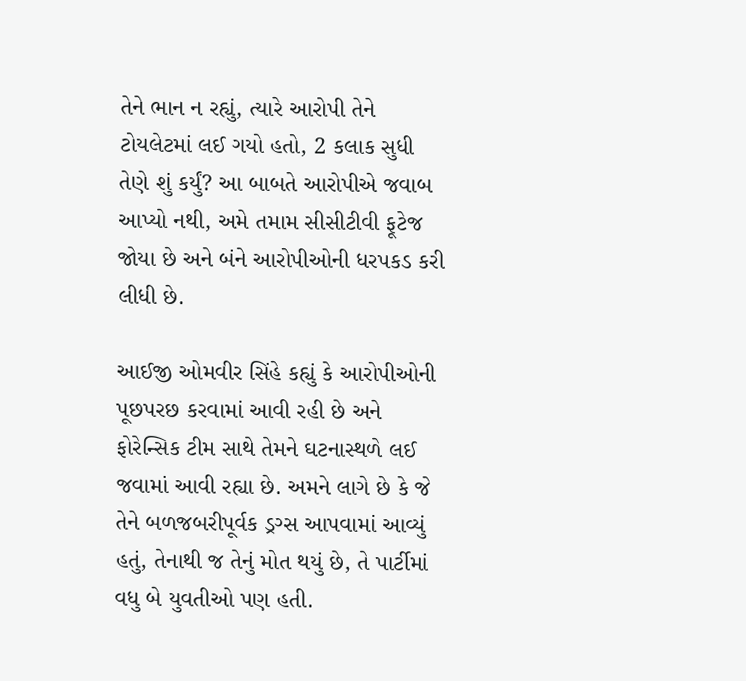તેને ભાન ન રહ્યું, ત્યારે આરોપી તેને ટોયલેટમાં લઈ ગયો હતો, 2 કલાક સુધી તેણે શું કર્યું? આ બાબતે આરોપીએ જવાબ આપ્યો નથી, અમે તમામ સીસીટીવી ફૂટેજ જોયા છે અને બંને આરોપીઓની ધરપકડ કરી લીધી છે.

આઈજી ઓમવીર સિંહે કહ્યું કે આરોપીઓની પૂછપરછ કરવામાં આવી રહી છે અને ફોરેન્સિક ટીમ સાથે તેમને ઘટનાસ્થળે લઈ જવામાં આવી રહ્યા છે. અમને લાગે છે કે જે તેને બળજબરીપૂર્વક ડ્રગ્સ આપવામાં આવ્યું હતું, તેનાથી જ તેનું મોત થયું છે, તે પાર્ટીમાં વધુ બે યુવતીઓ પણ હતી.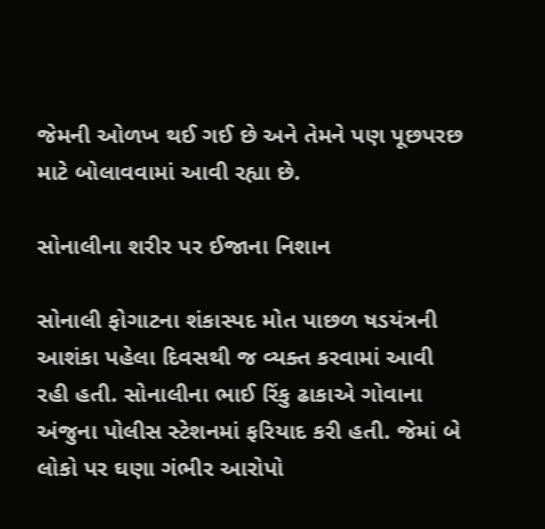જેમની ઓળખ થઈ ગઈ છે અને તેમને પણ પૂછપરછ માટે બોલાવવામાં આવી રહ્યા છે.

સોનાલીના શરીર પર ઈજાના નિશાન

સોનાલી ફોગાટના શંકાસ્પદ મોત પાછળ ષડયંત્રની આશંકા પહેલા દિવસથી જ વ્યક્ત કરવામાં આવી રહી હતી. સોનાલીના ભાઈ રિંકુ ઢાકાએ ગોવાના અંજુના પોલીસ સ્ટેશનમાં ફરિયાદ કરી હતી. જેમાં બે લોકો પર ઘણા ગંભીર આરોપો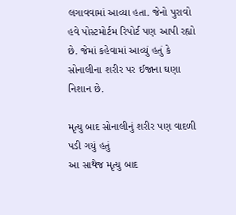લગાવવામાં આવ્યા હતા. જેનો પુરાવો હવે પોસ્ટમોર્ટમ રિપોર્ટ પણ આપી રહ્યો છે. જેમાં કહેવામાં આવ્યું હતું કે સોનાલીના શરીર પર ઈજાના ઘણા નિશાન છે.

મૃત્યુ બાદ સોનાલીનું શરીર પણ વાદળી પડી ગયું હતું
આ સાથેજ મૃત્યુ બાદ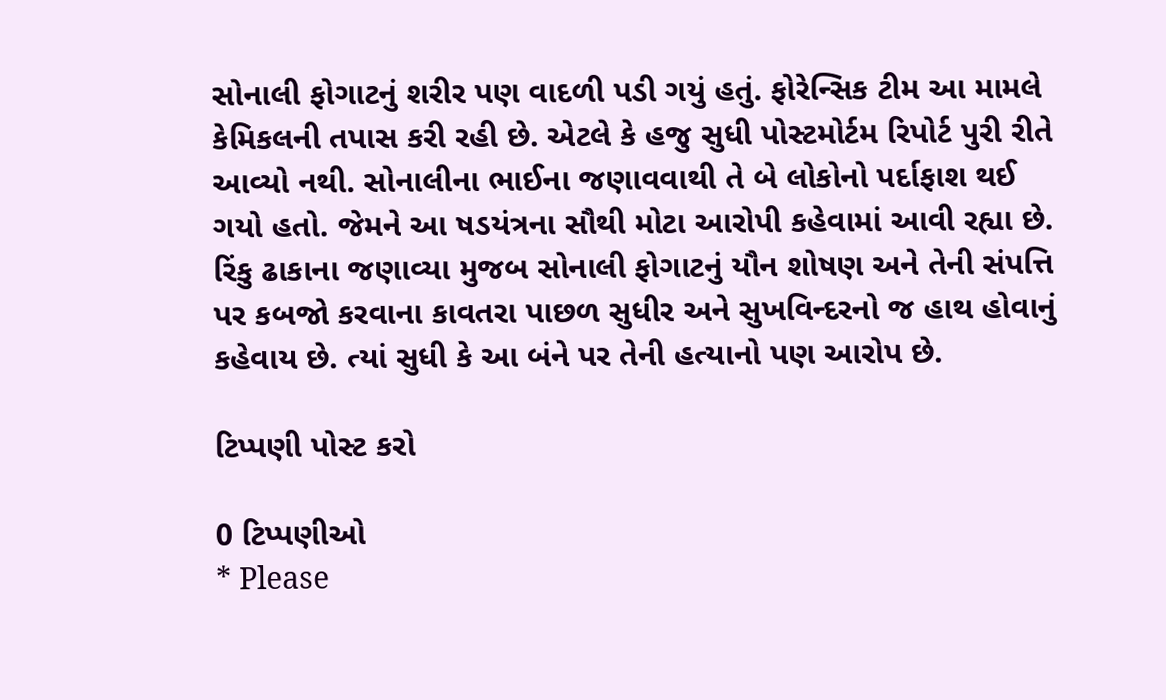સોનાલી ફોગાટનું શરીર પણ વાદળી પડી ગયું હતું. ફોરેન્સિક ટીમ આ મામલે કેમિકલની તપાસ કરી રહી છે. એટલે કે હજુ સુધી પોસ્ટમોર્ટમ રિપોર્ટ પુરી રીતે આવ્યો નથી. સોનાલીના ભાઈના જણાવવાથી તે બે લોકોનો પર્દાફાશ થઈ ગયો હતો. જેમને આ ષડયંત્રના સૌથી મોટા આરોપી કહેવામાં આવી રહ્યા છે. રિંકુ ઢાકાના જણાવ્યા મુજબ સોનાલી ફોગાટનું યૌન શોષણ અને તેની સંપત્તિ પર કબજો કરવાના કાવતરા પાછળ સુધીર અને સુખવિન્દરનો જ હાથ હોવાનું કહેવાય છે. ત્યાં સુધી કે આ બંને પર તેની હત્યાનો પણ આરોપ છે.

ટિપ્પણી પોસ્ટ કરો

0 ટિપ્પણીઓ
* Please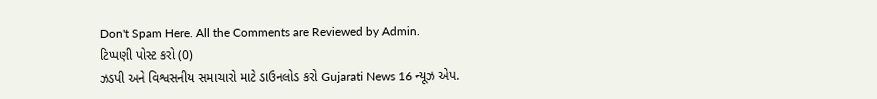Don't Spam Here. All the Comments are Reviewed by Admin.
ટિપ્પણી પોસ્ટ કરો (0)
ઝડપી અને વિશ્વસનીય સમાચારો માટે ડાઉનલોડ કરો Gujarati News 16 ન્યૂઝ એપ.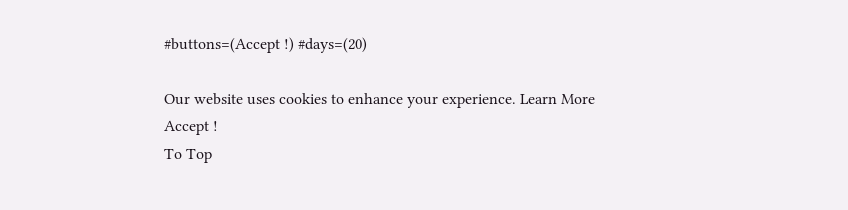#buttons=(Accept !) #days=(20)

Our website uses cookies to enhance your experience. Learn More
Accept !
To Top